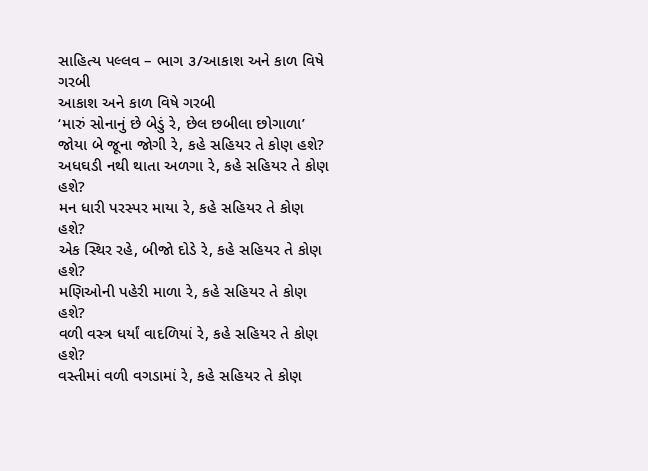સાહિત્ય પલ્લવ – ભાગ ૩/આકાશ અને કાળ વિષે ગરબી
આકાશ અને કાળ વિષે ગરબી
‘મારું સોનાનું છે બેડું રે, છેલ છબીલા છોગાળા’
જોયા બે જૂના જોગી રે, કહે સહિયર તે કોણ હશે?
અધઘડી નથી થાતા અળગા રે, કહે સહિયર તે કોણ હશે?
મન ધારી પરસ્પર માયા રે, કહે સહિયર તે કોણ હશે?
એક સ્થિર રહે, બીજો દોડે રે, કહે સહિયર તે કોણ હશે?
મણિઓની પહેરી માળા રે, કહે સહિયર તે કોણ હશે?
વળી વસ્ત્ર ધર્યાં વાદળિયાં રે, કહે સહિયર તે કોણ હશે?
વસ્તીમાં વળી વગડામાં રે, કહે સહિયર તે કોણ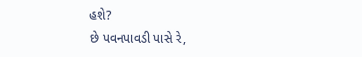હશે?
છે પવનપાવડી પાસે રે,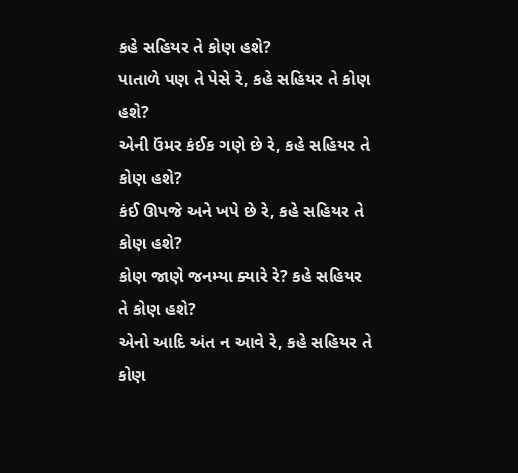કહે સહિયર તે કોણ હશે?
પાતાળે પણ તે પેસે રે, કહે સહિયર તે કોણ હશે?
એની ઉંમર કંઈક ગણે છે રે, કહે સહિયર તે કોણ હશે?
કંઈ ઊપજે અને ખપે છે રે, કહે સહિયર તે કોણ હશે?
કોણ જાણે જનમ્યા ક્યારે રે? કહે સહિયર તે કોણ હશે?
એનો આદિ અંત ન આવે રે, કહે સહિયર તે કોણ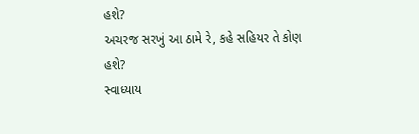હશે?
અચરજ સરખું આ ઠામે રે, કહે સહિયર તે કોણ હશે?
સ્વાધ્યાય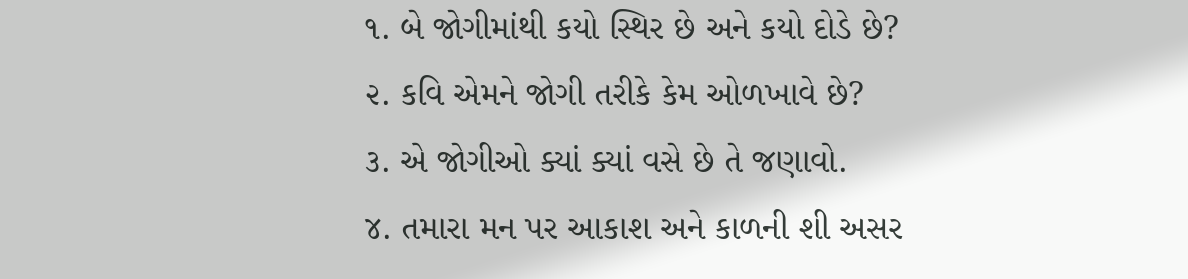૧. બે જોગીમાંથી કયો સ્થિર છે અને કયો દોડે છે?
૨. કવિ એમને જોગી તરીકે કેમ ઓળખાવે છે?
૩. એ જોગીઓ ક્યાં ક્યાં વસે છે તે જણાવો.
૪. તમારા મન પર આકાશ અને કાળની શી અસર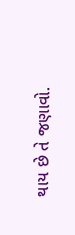થાય છે તે જણાવો.